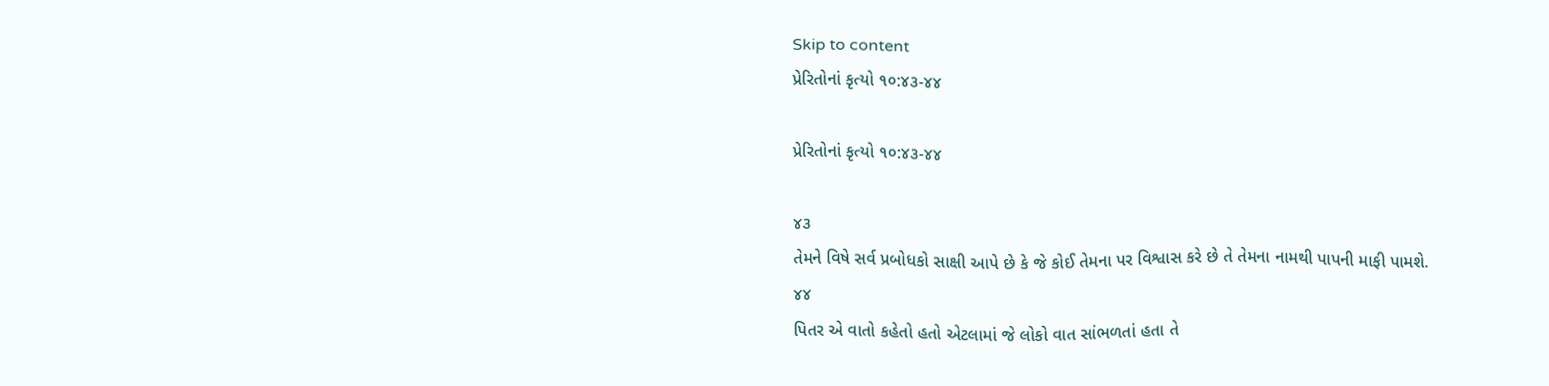Skip to content
પ્રેરિતોનાં કૃત્યો ૧૦:૪૩-૪૪

પ્રેરિતોનાં કૃત્યો ૧૦:૪૩-૪૪

૪૩
તેમને વિષે સર્વ પ્રબોધકો સાક્ષી આપે છે કે જે કોઈ તેમના પર વિશ્વાસ કરે છે તે તેમના નામથી પાપની માફી પામશે.
૪૪
પિતર એ વાતો કહેતો હતો એટલામાં જે લોકો વાત સાંભળતાં હતા તે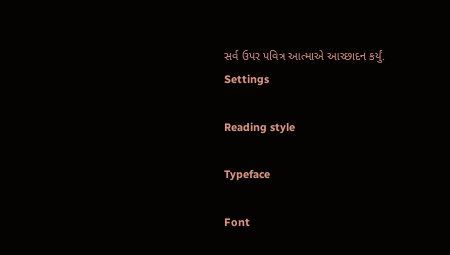સર્વ ઉપર પવિત્ર આત્માએ આચ્છાદન કર્યું.
Settings

Reading style

Typeface

Font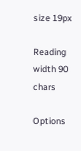size 19px

Reading width 90 chars

Options